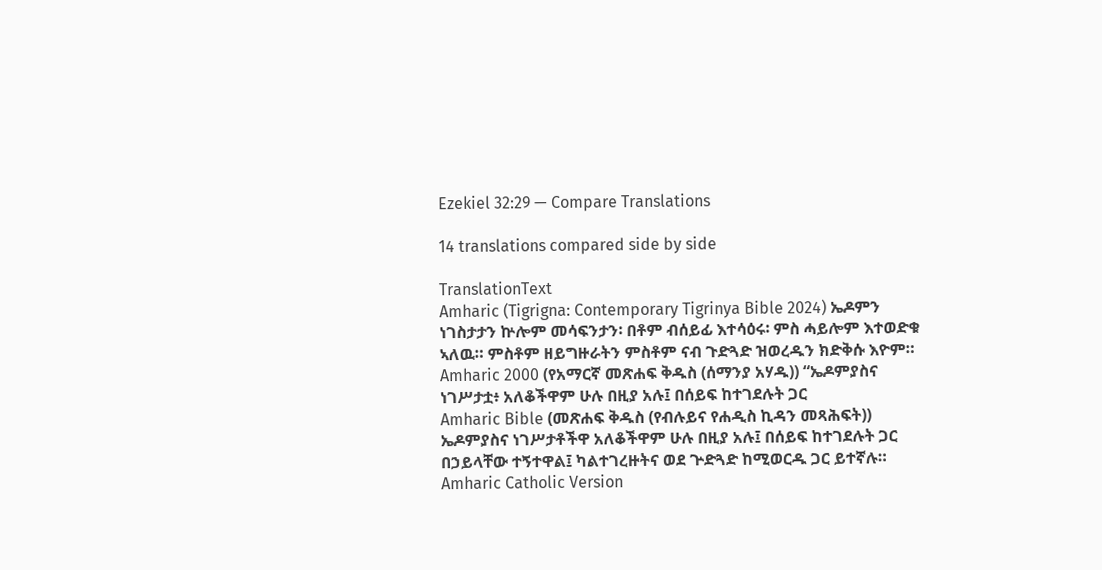Ezekiel 32:29 — Compare Translations

14 translations compared side by side

TranslationText
Amharic (Tigrigna: Contemporary Tigrinya Bible 2024) ኤዶምን ነገስታታን ኵሎም መሳፍንታን፡ በቶም ብሰይፊ እተሳዕሩ፡ ምስ ሓይሎም እተወድቁ ኣለዉ። ምስቶም ዘይግዙራትን ምስቶም ናብ ጉድጓድ ዝወረዱን ክድቅሱ እዮም።
Amharic 2000 (የአማርኛ መጽሐፍ ቅዱስ (ሰማንያ አሃዱ)) “ኤዶምያስና ነገሥታቷ፥ አለቆችዋም ሁሉ በዚያ አሉ፤ በሰይፍ ከተገደሉት ጋር
Amharic Bible (መጽሐፍ ቅዱስ (የብሉይና የሐዲስ ኪዳን መጻሕፍት)) ኤዶምያስና ነገሥታቶችዋ አለቆችዋም ሁሉ በዚያ አሉ፤ በሰይፍ ከተገደሉት ጋር በኃይላቸው ተኝተዋል፤ ካልተገረዙትና ወደ ጕድጓድ ከሚወርዱ ጋር ይተኛሉ።
Amharic Catholic Version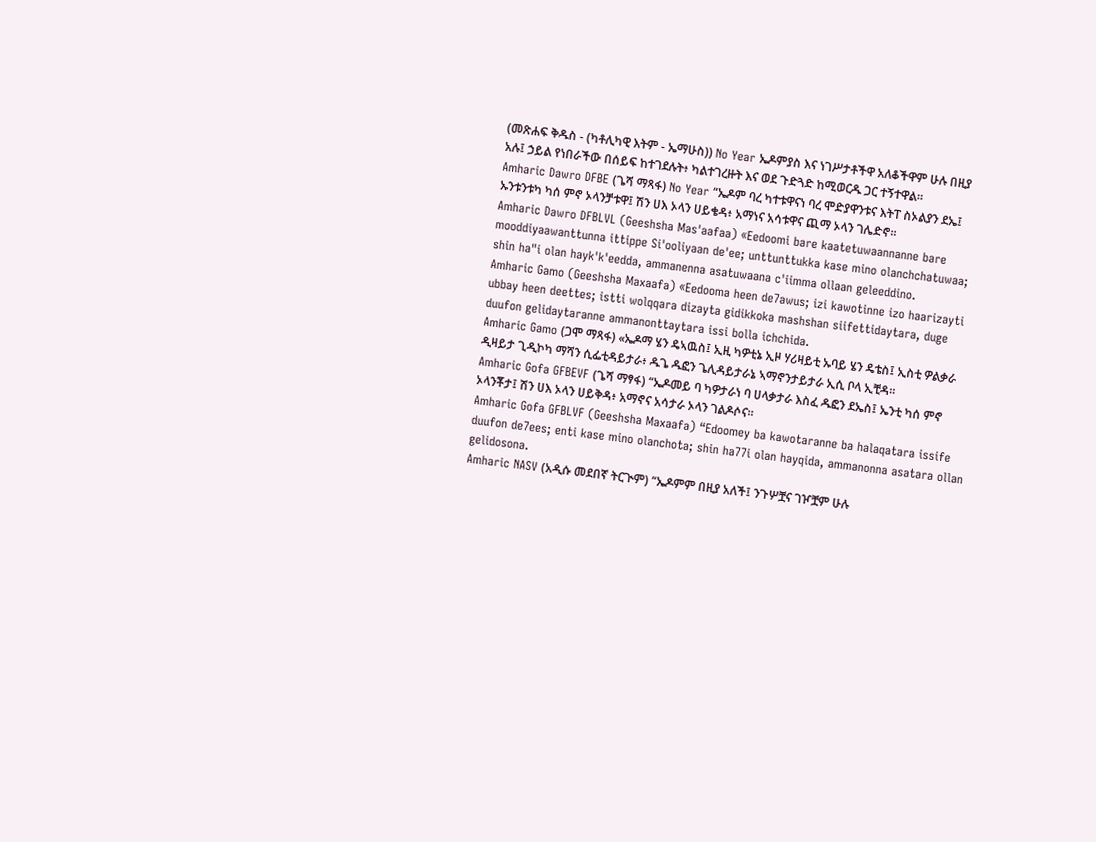(መጽሐፍ ቅዱስ - (ካቶሊካዊ እትም - ኤማሁስ)) No Year ኤዶምያስ እና ነገሥታቶችዋ አለቆችዋም ሁሉ በዚያ አሉ፤ ኃይል የነበራችው በሰይፍ ከተገደሉት፥ ካልተገረዙት እና ወደ ጉድጓድ ከሚወርዱ ጋር ተኝተዋል።
Amharic Dawro DFBE (ጌሻ ማጻፋ) No Year “ኤዶም ባረ ካተቱዋናነ ባረ ሞድያዋንቱና እትፐ ስኦልያን ደኤ፤ ኡንቱንቱካ ካሰ ምኖ ኦላንቻቱዋ፤ ሽን ሀእ ኦላን ሀይቄዳ፥ አማነና አሳቱዋና ጪማ ኦላን ገሌድኖ።
Amharic Dawro DFBLVL (Geeshsha Mas'aafaa) «Eedoomi bare kaatetuwaannanne bare mooddiyaawanttunna ittippe Si'ooliyaan de'ee; unttunttukka kase mino olanchchatuwaa; shin ha"i olan hayk'k'eedda, ammanenna asatuwaana c'iimma ollaan geleeddino.
Amharic Gamo (Geeshsha Maxaafa) «Eedooma heen de7awus; izi kawotinne izo haarizayti ubbay heen deettes; istti wolqqara dizayta gidikkoka mashshan siifettidaytara, duge duufon gelidaytaranne ammanonttaytara issi bolla ichchida.
Amharic Gamo (ጋሞ ማጻፋ) «ኤዶማ ሄን ዴኣዉስ፤ ኢዚ ካዎቲኔ ኢዞ ሃሪዛይቲ ኡባይ ሄን ዴቴስ፤ ኢስቲ ዎልቃራ ዲዛይታ ጊዲኮካ ማሻን ሲፌቲዳይታራ፥ ዱጌ ዱፎን ጌሊዳይታራኔ ኣማኖንታይታራ ኢሲ ቦላ ኢቺዳ።
Amharic Gofa GFBEVF (ጌሻ ማፃፋ) “ኤዶመይ ባ ካዎታራነ ባ ሀላቃታራ እስፈ ዱፎን ደኤስ፤ ኤንቲ ካሰ ምኖ ኦላንቾታ፤ ሽን ሀእ ኦላን ሀይቅዳ፥ አማኖና አሳታራ ኦላን ገልዶሶና።
Amharic Gofa GFBLVF (Geeshsha Maxaafa) “Edoomey ba kawotaranne ba halaqatara issife duufon de7ees; enti kase mino olanchota; shin ha77i olan hayqida, ammanonna asatara ollan gelidosona.
Amharic NASV (አዲሱ መደበኛ ትርጒም) “ኤዶምም በዚያ አለች፤ ንጉሦቿና ገዦቿም ሁሉ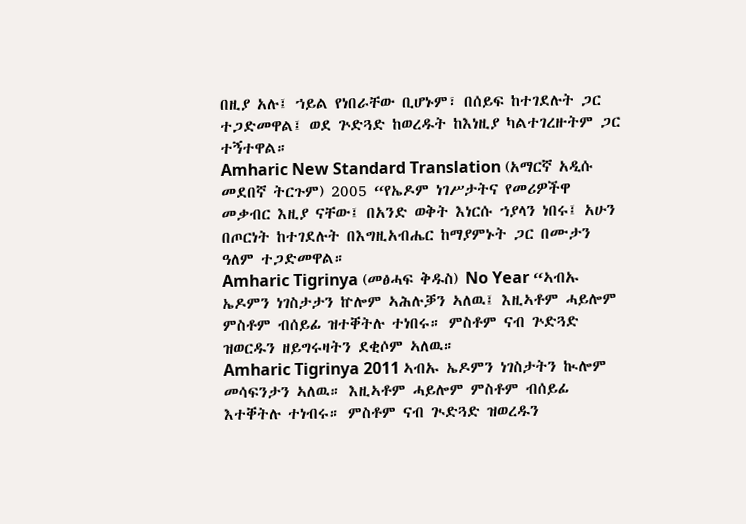በዚያ አሉ፤ ኀይል የነበራቸው ቢሆኑም፣ በሰይፍ ከተገደሉት ጋር ተጋድመዋል፤ ወደ ጕድጓድ ከወረዱት ከእነዚያ ካልተገረዙትም ጋር ተኝተዋል።
Amharic New Standard Translation (አማርኛ አዲሱ መደበኛ ትርጉም) 2005 “የኤዶም ነገሥታትና የመሪዎችዋ መቃብር እዚያ ናቸው፤ በአንድ ወቅት እነርሱ ኀያላን ነበሩ፤ አሁን በጦርነት ከተገደሉት በእግዚአብሔር ከማያምኑት ጋር በሙታን ዓለም ተጋድመዋል።
Amharic Tigrinya (መፅሓፍ ቅዱስ) No Year “ኣብኡ ኤዶምን ነገስታታን ኵሎም ኣሕሉቓን ኣለዉ፤ እዚኣቶም ሓይሎም ምስቶም ብሰይፊ ዝተቐትሉ ተነበሩ። ምስቶም ናብ ጕድጓድ ዝወርዱን ዘይግሩዛትን ደቂሶም ኣለዉ።
Amharic Tigrinya 2011 ኣብኡ ኤዶምን ነገስታትን ኲሎም መሳፍንታን ኣለዉ። እዚኣቶም ሓይሎም ምስቶም ብሰይፊ እተቐትሉ ተነብሩ። ምስቶም ናብ ጒድጓድ ዝወረዱን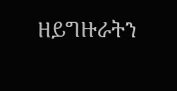ዘይግዙራትን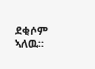ደቂሶም ኣለዉ።